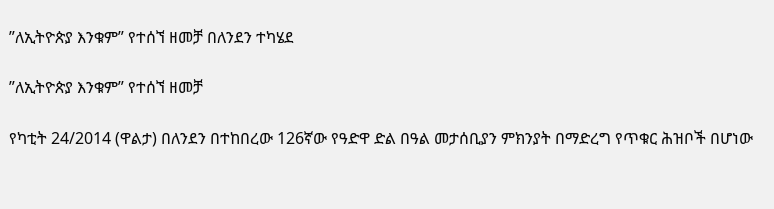”ለኢትዮጵያ እንቁም” የተሰኘ ዘመቻ በለንደን ተካሄደ

”ለኢትዮጵያ እንቁም” የተሰኘ ዘመቻ

የካቲት 24/2014 (ዋልታ) በለንደን በተከበረው 126ኛው የዓድዋ ድል በዓል መታሰቢያን ምክንያት በማድረግ የጥቁር ሕዝቦች በሆነው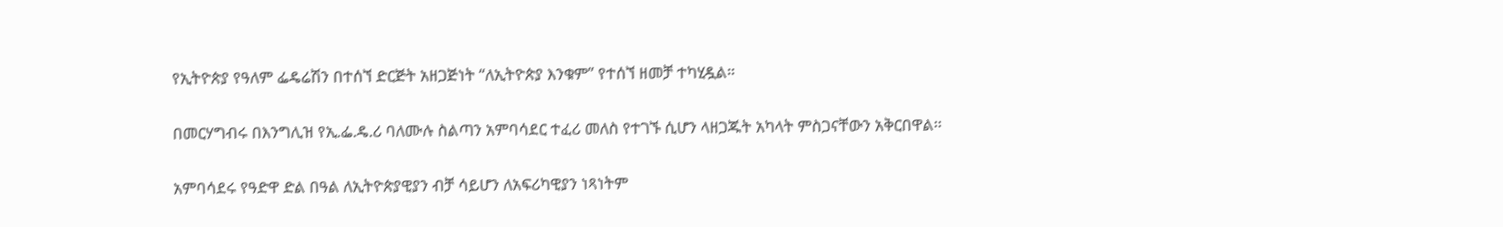የኢትዮጵያ የዓለም ፌዴሬሽን በተሰኘ ድርጅት አዘጋጅነት “ለኢትዮጵያ እንቁም” የተሰኘ ዘመቻ ተካሂዷል።

በመርሃግብሩ በእንግሊዝ የኢ.ፌ.ዴ.ሪ ባለሙሉ ስልጣን አምባሳደር ተፈሪ መለስ የተገኙ ሲሆን ላዘጋጁት አካላት ምስጋናቸውን አቅርበዋል፡፡

አምባሳደሩ የዓድዋ ድል በዓል ለኢትዮጵያዊያን ብቻ ሳይሆን ለአፍሪካዊያን ነጻነትም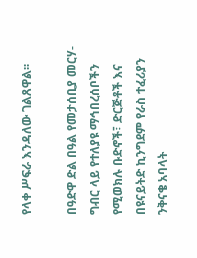የላቀ ሥፍራ እንዳለው ገልጸዋል፡፡

በዓድዋ ድል በዓል የመታሰቢያ መርሃ-ግብር ላይ የተለያዩ ማኅበረሰቦችን የሚወክሉ ቡድኖች፣ ድርጅቶች እና በዩናይትድ ኪንግደም የራስ ተፈሪያን ንቅናቄ አባላት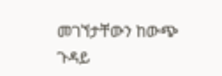መገኘታቸውን ከውጭ ጉዳይ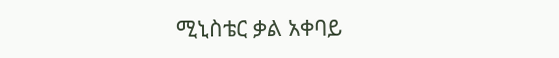ሚኒስቴር ቃል አቀባይ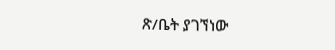ጽ/ቤት ያገኘነው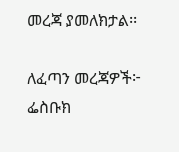መረጃ ያመለክታል፡፡

ለፈጣን መረጃዎች፦
ፌስቡክ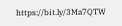https://bit.ly/3Ma7QTW